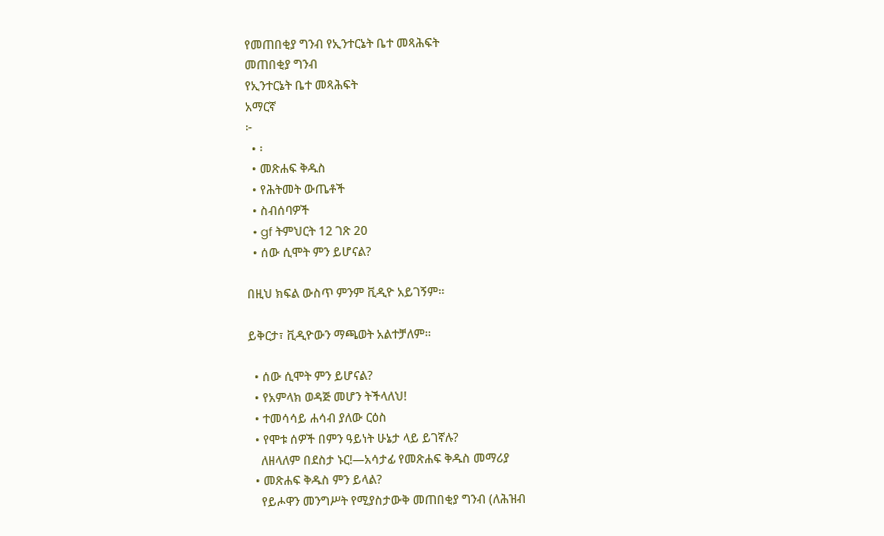የመጠበቂያ ግንብ የኢንተርኔት ቤተ መጻሕፍት
መጠበቂያ ግንብ
የኢንተርኔት ቤተ መጻሕፍት
አማርኛ
፦
  • ፡
  • መጽሐፍ ቅዱስ
  • የሕትመት ውጤቶች
  • ስብሰባዎች
  • gf ትምህርት 12 ገጽ 20
  • ሰው ሲሞት ምን ይሆናል?

በዚህ ክፍል ውስጥ ምንም ቪዲዮ አይገኝም።

ይቅርታ፣ ቪዲዮውን ማጫወት አልተቻለም።

  • ሰው ሲሞት ምን ይሆናል?
  • የአምላክ ወዳጅ መሆን ትችላለህ!
  • ተመሳሳይ ሐሳብ ያለው ርዕስ
  • የሞቱ ሰዎች በምን ዓይነት ሁኔታ ላይ ይገኛሉ?
    ለዘላለም በደስታ ኑር!—አሳታፊ የመጽሐፍ ቅዱስ መማሪያ
  • መጽሐፍ ቅዱስ ምን ይላል?
    የይሖዋን መንግሥት የሚያስታውቅ መጠበቂያ ግንብ (ለሕዝብ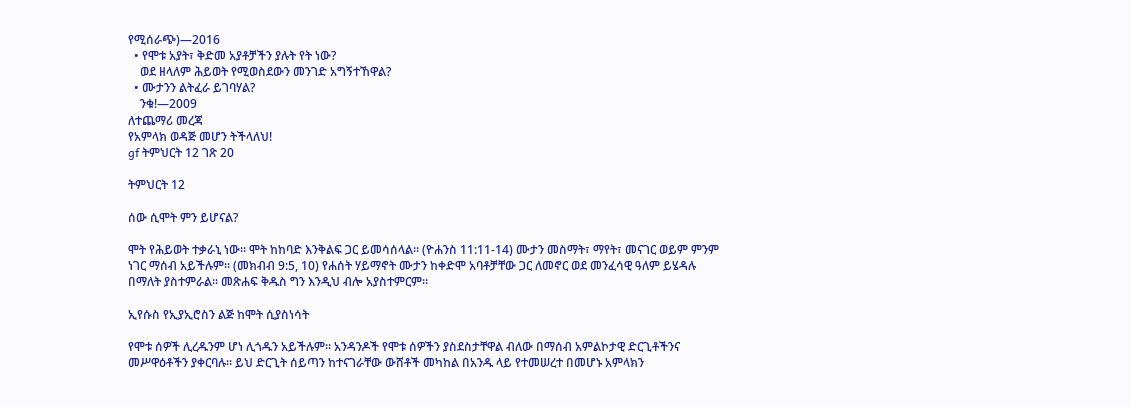የሚሰራጭ)—2016
  • የሞቱ አያት፣ ቅድመ አያቶቻችን ያሉት የት ነው?
    ወደ ዘላለም ሕይወት የሚወስደውን መንገድ አግኝተኸዋል?
  • ሙታንን ልትፈራ ይገባሃል?
    ንቁ!—2009
ለተጨማሪ መረጃ
የአምላክ ወዳጅ መሆን ትችላለህ!
gf ትምህርት 12 ገጽ 20

ትምህርት 12

ሰው ሲሞት ምን ይሆናል?

ሞት የሕይወት ተቃራኒ ነው። ሞት ከከባድ እንቅልፍ ጋር ይመሳሰላል። (ዮሐንስ 11:11-14) ሙታን መስማት፣ ማየት፣ መናገር ወይም ምንም ነገር ማሰብ አይችሉም። (መክብብ 9:5, 10) የሐሰት ሃይማኖት ሙታን ከቀድሞ አባቶቻቸው ጋር ለመኖር ወደ መንፈሳዊ ዓለም ይሄዳሉ በማለት ያስተምራል። መጽሐፍ ቅዱስ ግን እንዲህ ብሎ አያስተምርም።

ኢየሱስ የኢያኢሮስን ልጅ ከሞት ሲያስነሳት

የሞቱ ሰዎች ሊረዱንም ሆነ ሊጎዱን አይችሉም። አንዳንዶች የሞቱ ሰዎችን ያስደስታቸዋል ብለው በማሰብ አምልኮታዊ ድርጊቶችንና መሥዋዕቶችን ያቀርባሉ። ይህ ድርጊት ሰይጣን ከተናገራቸው ውሸቶች መካከል በአንዱ ላይ የተመሠረተ በመሆኑ አምላክን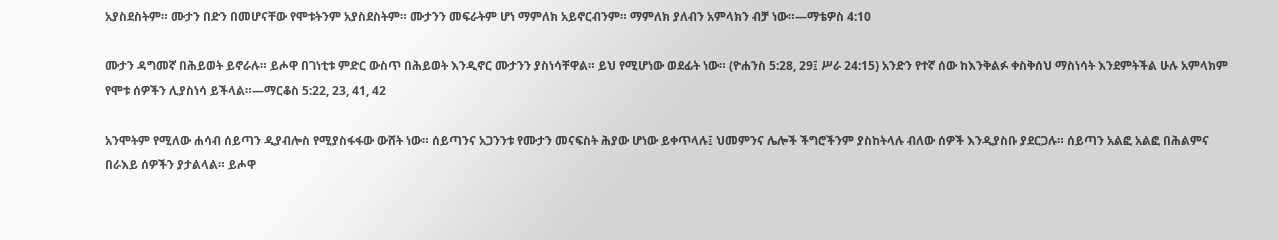አያስደስትም። ሙታን በድን በመሆናቸው የሞቱትንም አያስደስትም። ሙታንን መፍራትም ሆነ ማምለክ አይኖርብንም። ማምለክ ያለብን አምላክን ብቻ ነው።—ማቴዎስ 4:10

ሙታን ዳግመኛ በሕይወት ይኖራሉ። ይሖዋ በገነቲቱ ምድር ውስጥ በሕይወት እንዲኖር ሙታንን ያስነሳቸዋል። ይህ የሚሆነው ወደፊት ነው። (ዮሐንስ 5:28, 29፤ ሥራ 24:15) አንድን የተኛ ሰው ከእንቅልፉ ቀስቅሰህ ማስነሳት እንደምትችል ሁሉ አምላክም የሞቱ ሰዎችን ሊያስነሳ ይችላል።—ማርቆስ 5:22, 23, 41, 42

አንሞትም የሚለው ሐሳብ ሰይጣን ዲያብሎስ የሚያስፋፋው ውሸት ነው። ሰይጣንና አጋንንቱ የሙታን መናፍስት ሕያው ሆነው ይቀጥላሉ፤ ህመምንና ሌሎች ችግሮችንም ያስከትላሉ ብለው ሰዎች እንዲያስቡ ያደርጋሉ። ሰይጣን አልፎ አልፎ በሕልምና በራእይ ሰዎችን ያታልላል። ይሖዋ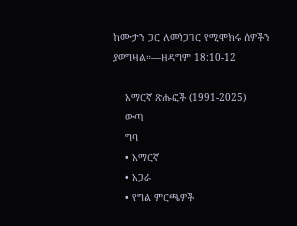ከሙታን ጋር ለመነጋገር የሚሞክሩ ሰዎችን ያወግዛል።—ዘዳግም 18:10-12

    አማርኛ ጽሑፎች (1991-2025)
    ውጣ
    ግባ
    • አማርኛ
    • አጋራ
    • የግል ምርጫዎች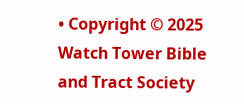• Copyright © 2025 Watch Tower Bible and Tract Society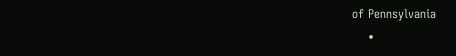of Pennsylvania
    •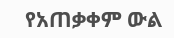የአጠቃቀም ውል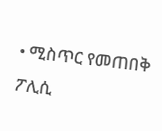• ሚስጥር የመጠበቅ ፖሊሲ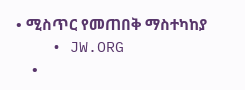• ሚስጥር የመጠበቅ ማስተካከያ
    • JW.ORG
    •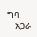ግባ
    አጋራ